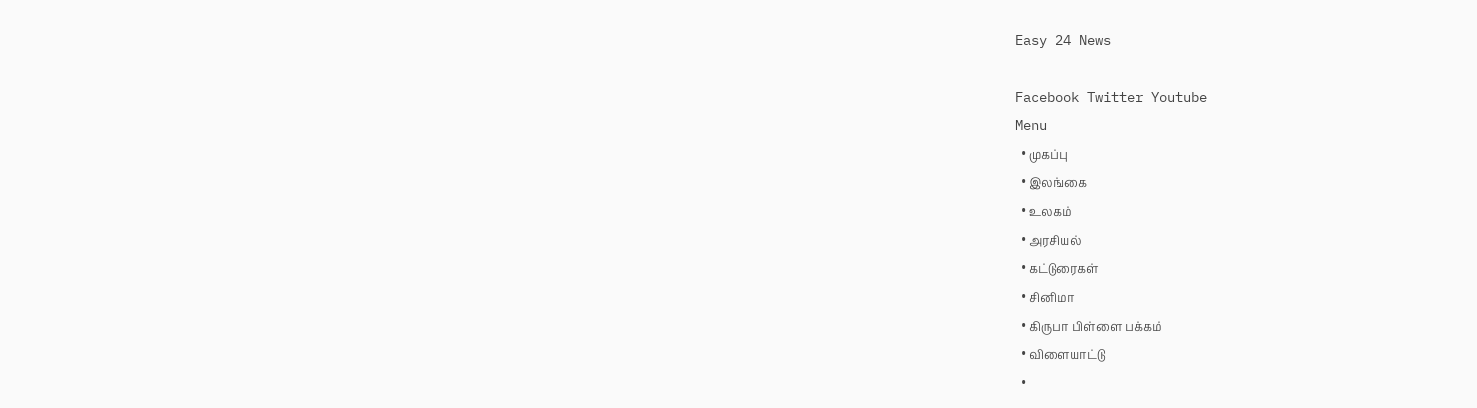Easy 24 News

Facebook Twitter Youtube
Menu
  • முகப்பு
  • இலங்கை
  • உலகம்
  • அரசியல்
  • கட்டுரைகள்
  • சினிமா
  • கிருபா பிள்ளை பக்கம்
  • விளையாட்டு
  •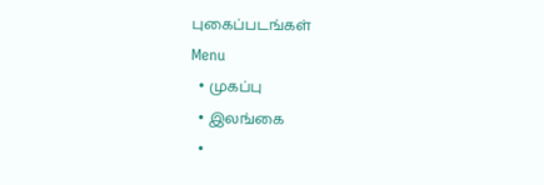புகைப்படங்கள்
Menu
  • முகப்பு
  • இலங்கை
  •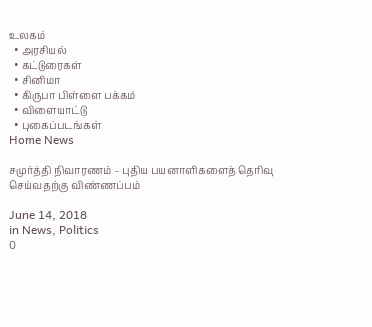உலகம்
  • அரசியல்
  • கட்டுரைகள்
  • சினிமா
  • கிருபா பிள்ளை பக்கம்
  • விளையாட்டு
  • புகைப்படங்கள்
Home News

சமுர்த்தி நிவாரணம் – புதிய பயனாளிகளைத் தெரிவு செய்வதற்கு விண்ணப்பம்

June 14, 2018
in News, Politics
0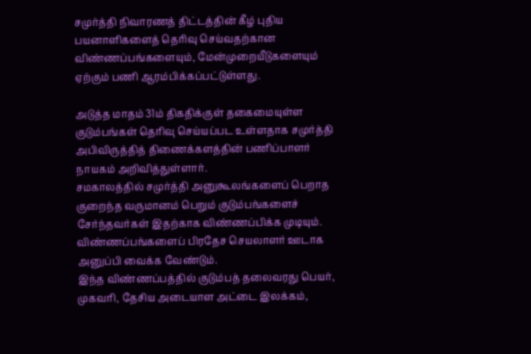சமுர்த்தி நிவாரணத் திட்டத்தின் கீழ் புதிய பயனாளிகளைத் தெரிவு செய்வதற்கான விண்ணப்பங்களையும், மேன்முறையீடுகளையும் ஏற்கும் பணி ஆரம்பிக்கப்பட்டுள்ளது.

அடுத்த மாதம் 31ம் திகதிக்குள் தகைமையுள்ள குடும்பங்கள் தெரிவு செய்யப்பட உள்ளதாக சமுர்த்தி அபிவிருத்தித் திணைக்களத்தின் பணிப்பாளர் நாயகம் அறிவித்துள்ளார்.
சமகாலத்தில் சமுர்த்தி அனுகூலங்களைப் பெறாத குறைந்த வருமானம் பெறும் குடும்பங்களைச் சேர்ந்தவர்கள் இதற்காக விண்ணப்பிக்க முடியும்.
விண்ணப்பங்களைப் பிரதேச செயலாளர் ஊடாக அனுப்பி வைக்க வேண்டும்.
இந்த விண்ணப்பத்தில் குடும்பத் தலைவரது பெயர், முகவரி, தேசிய அடையாள அட்டை இலக்கம்,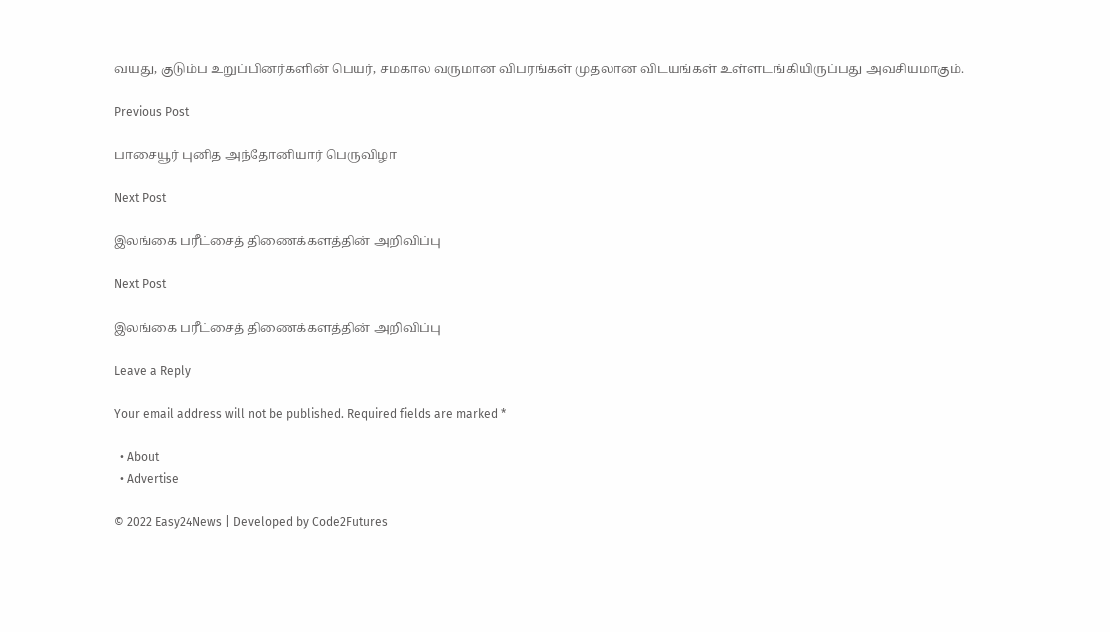வயது, குடும்ப உறுப்பினர்களின் பெயர், சமகால வருமான விபரங்கள் முதலான விடயங்கள் உள்ளடங்கியிருப்பது அவசியமாகும்.

Previous Post

பாசையூர் புனித அந்தோனியார் பெருவிழா

Next Post

இலங்கை பரீட்சைத் திணைக்களத்தின் அறிவிப்பு

Next Post

இலங்கை பரீட்சைத் திணைக்களத்தின் அறிவிப்பு

Leave a Reply

Your email address will not be published. Required fields are marked *

  • About
  • Advertise

© 2022 Easy24News | Developed by Code2Futures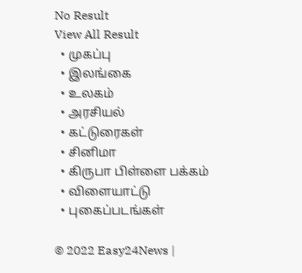No Result
View All Result
  • முகப்பு
  • இலங்கை
  • உலகம்
  • அரசியல்
  • கட்டுரைகள்
  • சினிமா
  • கிருபா பிள்ளை பக்கம்
  • விளையாட்டு
  • புகைப்படங்கள்

© 2022 Easy24News |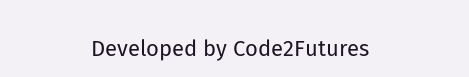Developed by Code2Futures